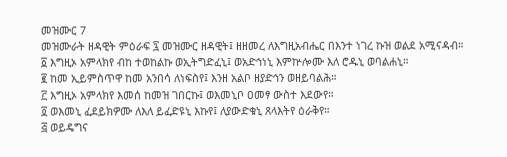መዝሙር 7
መዝሙራት ዘዳዊት ምዕራፍ ፯ መዝሙር ዘዳዊት፤ ዘዘመረ ለእግዚአብሔር በእንተ ነገረ ኩዝ ወልደ አሚናዳብ።
፩ እግዚኦ አምላክየ ብከ ተወከልኩ ወኢትግድፈኒ፤ ወአድኅነኒ እምኵሎሙ እለ ሮዱኒ ወባልሐኒ።
፪ ከመ ኢይምስጥዋ ከመ አንበሳ ለነፍስየ፤ እንዘ አልቦ ዘያድኅን ወዘይባልሕ።
፫ እግዚኦ አምላክየ እመሰ ከመዝ ገበርኩ፤ ወእመኒቦ ዐመፃ ውስተ እደውየ።
፬ ወእመኒ ፈደይክዎሙ ለእለ ይፈድዩኒ እኩየ፤ ለያውድቁኒ ጸላእትየ ዕራቅየ።
፭ ወይዴግና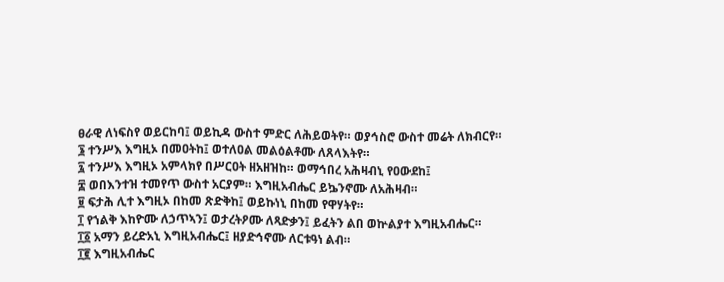ፀራዊ ለነፍስየ ወይርከባ፤ ወይኪዳ ውስተ ምድር ለሕይወትየ። ወያኅስሮ ውስተ መሬት ለክብርየ።
፮ ተንሥእ እግዚኦ በመዐትከ፤ ወተለዐል መልዕልቶሙ ለጸላእትየ።
፯ ተንሥእ እግዚኦ አምላክየ በሥርዐት ዘአዘዝከ። ወማኅበረ አሕዛብኒ የዐውደከ፤
፰ ወበእንተዝ ተመየጥ ውስተ አርያም። እግዚአብሔር ይኴንኖሙ ለአሕዛብ።
፱ ፍታሕ ሊተ እግዚኦ በከመ ጽድቅከ፤ ወይኩነኒ በከመ የዋሃትየ።
፲ የኀልቅ እከዮሙ ለኃጥኣን፤ ወታረትዖሙ ለጻድቃን፤ ይፈትን ልበ ወኵልያተ እግዚአብሔር።
፲፩ አማን ይረድአኒ እግዚአብሔር፤ ዘያድኅኖሙ ለርቱዓነ ልብ።
፲፪ እግዚአብሔር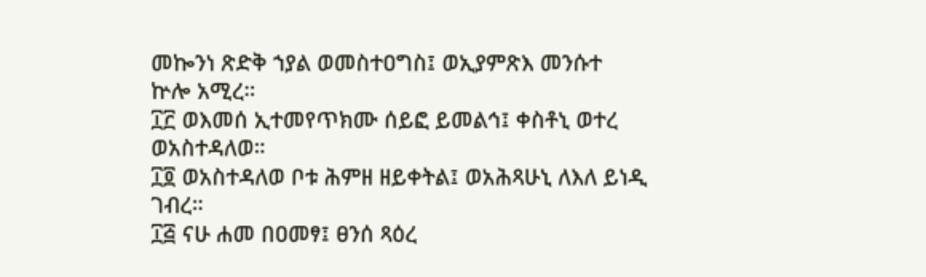መኰንነ ጽድቅ ኀያል ወመስተዐግስ፤ ወኢያምጽእ መንሱተ ኵሎ አሚረ።
፲፫ ወእመሰ ኢተመየጥክሙ ሰይፎ ይመልኅ፤ ቀስቶኒ ወተረ ወአስተዳለወ።
፲፬ ወአስተዳለወ ቦቱ ሕምዘ ዘይቀትል፤ ወአሕጻሁኒ ለእለ ይነዲ ገብረ።
፲፭ ናሁ ሐመ በዐመፃ፤ ፀንሰ ጻዕረ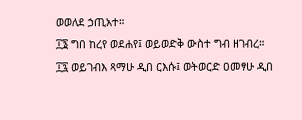ወወለደ ኃጢአተ።
፲፮ ግበ ከረየ ወደሐየ፤ ወይወድቅ ውስተ ግብ ዘገብረ።
፲፯ ወይገብእ ጻማሁ ዲበ ርእሱ፤ ወትወርድ ዐመፃሁ ዲበ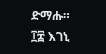ድማሑ።
፲፰ እገኒ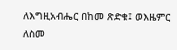ለእግዚአብሔር በከመ ጽድቁ፤ ወእዜምር ለስመ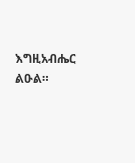እግዚአብሔር ልዑል።